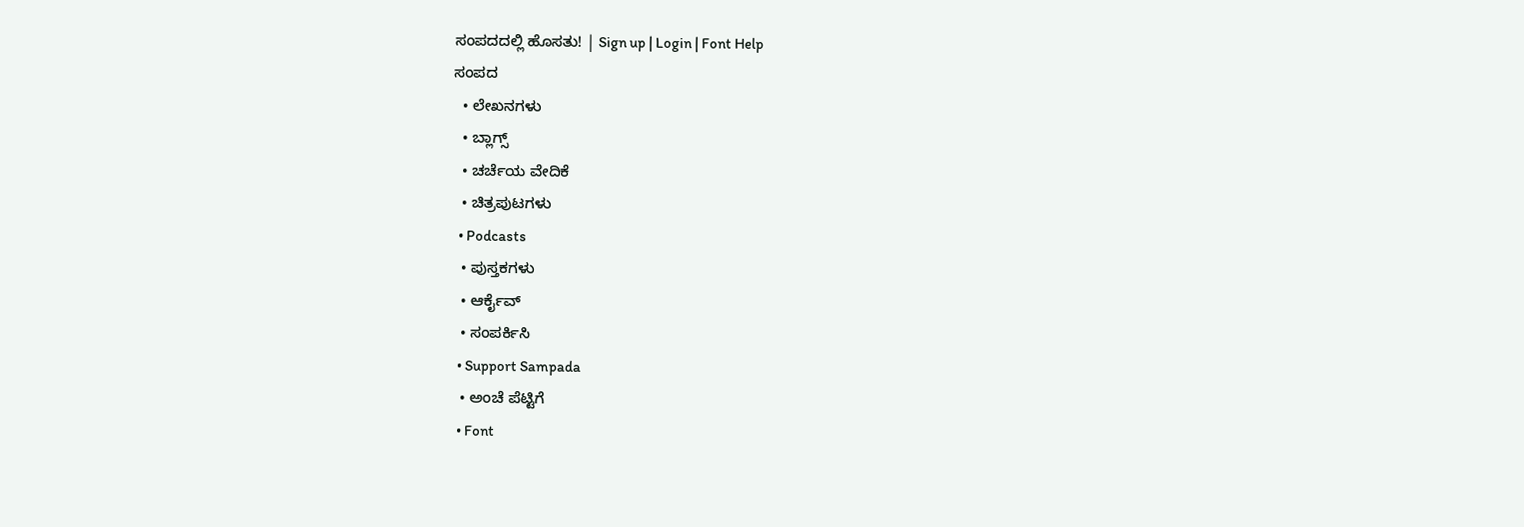ಸಂಪದದಲ್ಲಿ ಹೊಸತು! | Sign up | Login | Font Help
ಸಂಪದ
  • ಲೇಖನಗಳು
  • ಬ್ಲಾಗ್ಸ್
  • ಚರ್ಚೆಯ ವೇದಿಕೆ
  • ಚಿತ್ರಪುಟಗಳು
  • Podcasts
  • ಪುಸ್ತಕಗಳು
  • ಆರ್ಕೈವ್
  • ಸಂಪರ್ಕಿಸಿ
  • Support Sampada
  • ಅಂಚೆ ಪೆಟ್ಟಿಗೆ
  • Font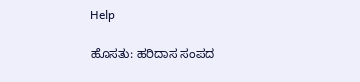Help

ಹೊಸತು: ಹರಿದಾಸ ಸಂಪದ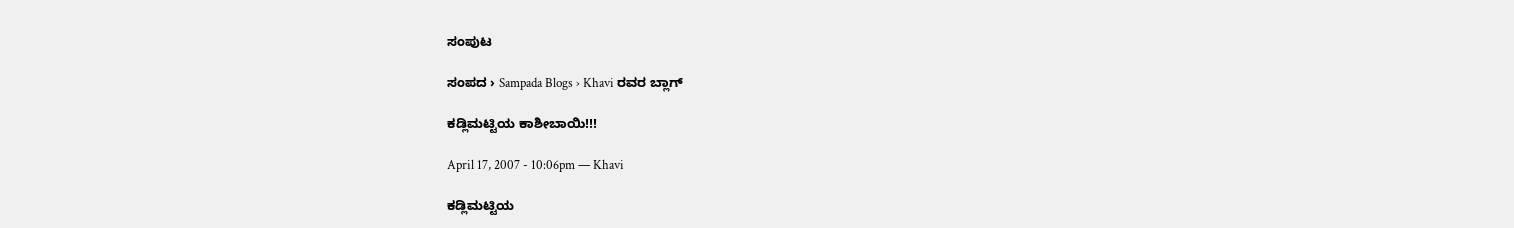ಸಂಪುಟ

ಸಂಪದ › Sampada Blogs › Khavi ರವರ ಬ್ಲಾಗ್

ಕಡ್ಲಿಮಟ್ಟಿಯ ಕಾಶೀಬಾಯಿ!!!

April 17, 2007 - 10:06pm — Khavi

ಕಡ್ಲಿಮಟ್ಟಿಯ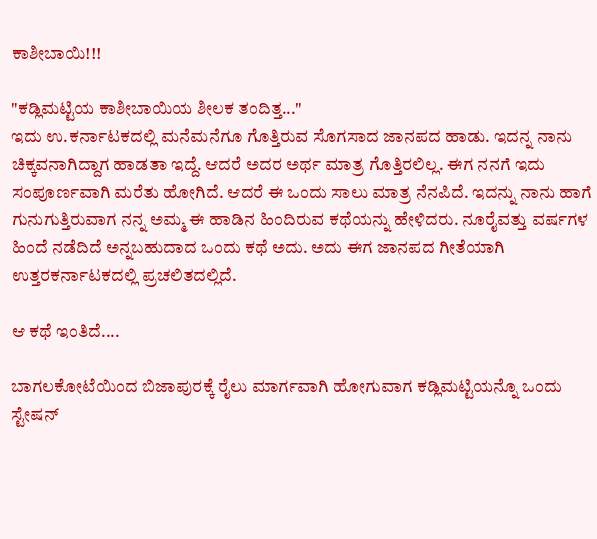ಕಾಶೀಬಾಯಿ!!!

"ಕಡ್ಲಿಮಟ್ಟಿಯ ಕಾಶೀಬಾಯಿಯ ಶೀಲಕ ತಂದಿತ್ತ..."
ಇದು ಉ.ಕರ್ನಾಟಕದಲ್ಲಿ ಮನೆಮನೆಗೂ ಗೊತ್ತಿರುವ ಸೊಗಸಾದ ಜಾನಪದ ಹಾಡು. ಇದನ್ನ ನಾನು ಚಿಕ್ಕವನಾಗಿದ್ದಾಗ ಹಾಡತಾ ಇದ್ದೆ. ಆದರೆ ಅದರ ಅರ್ಥ ಮಾತ್ರ ಗೊತ್ತಿರಲಿಲ್ಲ. ಈಗ ನನಗೆ ಇದು ಸಂಪೂರ್ಣವಾಗಿ ಮರೆತು ಹೋಗಿದೆ. ಆದರೆ ಈ ಒಂದು ಸಾಲು ಮಾತ್ರ ನೆನಪಿದೆ. ಇದನ್ನು ನಾನು ಹಾಗೆ ಗುನುಗುತ್ತಿರುವಾಗ ನನ್ನ ಅಮ್ಮ ಈ ಹಾಡಿನ ಹಿಂದಿರುವ ಕಥೆಯನ್ನು ಹೇಳಿದರು. ನೂರೈವತ್ತು ವರ್ಷಗಳ ಹಿಂದೆ ನಡೆದಿದೆ ಅನ್ನಬಹುದಾದ ಒಂದು ಕಥೆ ಅದು. ಅದು ಈಗ ಜಾನಪದ ಗೀತೆಯಾಗಿ ಉತ್ತರಕರ್ನಾಟಕದಲ್ಲಿ ಪ್ರಚಲಿತದಲ್ಲಿದೆ.

ಆ ಕಥೆ ಇಂತಿದೆ....

ಬಾಗಲಕೋಟೆಯಿಂದ ಬಿಜಾಪುರಕ್ಕೆ ರೈಲು ಮಾರ್ಗವಾಗಿ ಹೋಗುವಾಗ ಕಡ್ಲಿಮಟ್ಟಿಯನ್ನೊ ಒಂದು ಸ್ಟೇಷನ್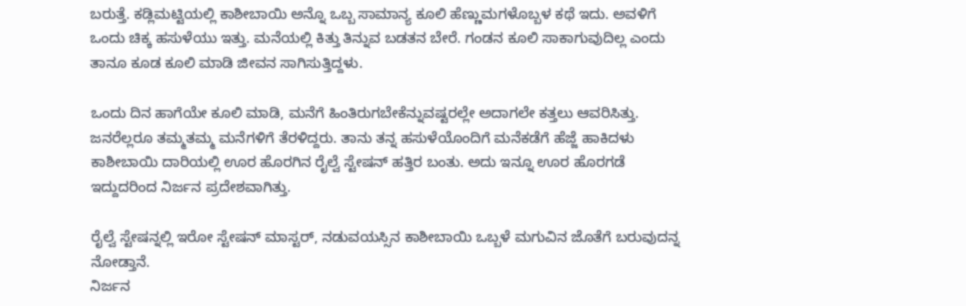ಬರುತ್ತೆ. ಕಡ್ಲಿಮಟ್ಟಿಯಲ್ಲಿ ಕಾಶೀಬಾಯಿ ಅನ್ನೊ ಒಬ್ಬ ಸಾಮಾನ್ಯ ಕೂಲಿ ಹೆಣ್ಣುಮಗಳೊಬ್ಬಳ ಕಥೆ ಇದು. ಅವಳಿಗೆ ಒಂದು ಚಿಕ್ಕ ಹಸುಳೆಯು ಇತ್ತು. ಮನೆಯಲ್ಲಿ ಕಿತ್ತು ತಿನ್ನುವ ಬಡತನ ಬೇರೆ. ಗಂಡನ ಕೂಲಿ ಸಾಕಾಗುವುದಿಲ್ಲ ಎಂದು ತಾನೂ ಕೂಡ ಕೂಲಿ ಮಾಡಿ ಜೀವನ ಸಾಗಿಸುತ್ತಿದ್ದಳು.

ಒಂದು ದಿನ ಹಾಗೆಯೇ ಕೂಲಿ ಮಾಡಿ, ಮನೆಗೆ ಹಿಂತಿರುಗಬೇಕೆನ್ನುವಷ್ಟರಲ್ಲೇ ಅದಾಗಲೇ ಕತ್ತಲು ಆವರಿಸಿತ್ತು. ಜನರೆಲ್ಲರೂ ತಮ್ಮತಮ್ಮ ಮನೆಗಳಿಗೆ ತೆರಳಿದ್ದರು. ತಾನು ತನ್ನ ಹಸುಳೆಯೊಂದಿಗೆ ಮನೆಕಡೆಗೆ ಹೆಜ್ಜೆ ಹಾಕಿದಳು ಕಾಶೀಬಾಯಿ ದಾರಿಯಲ್ಲಿ ಊರ ಹೊರಗಿನ ರೈಲ್ವೆ ಸ್ಟೇಷನ್ ಹತ್ತಿರ ಬಂತು. ಅದು ಇನ್ನೂ ಊರ ಹೊರಗಡೆ ಇದ್ದುದರಿಂದ ನಿರ್ಜನ ಪ್ರದೇಶವಾಗಿತ್ತು.

ರೈಲ್ವೆ ಸ್ಟೇಷನ್ನಲ್ಲಿ ಇರೋ ಸ್ಟೇಷನ್ ಮಾಸ್ಟರ್, ನಡುವಯಸ್ಸಿನ ಕಾಶೀಬಾಯಿ ಒಬ್ಬಳೆ ಮಗುವಿನ ಜೊತೆಗೆ ಬರುವುದನ್ನ ನೋಡ್ತಾನೆ.
ನಿರ್ಜನ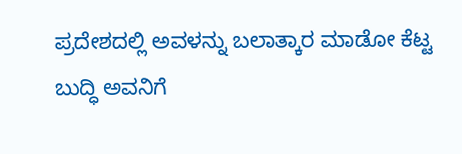ಪ್ರದೇಶದಲ್ಲಿ ಅವಳನ್ನು ಬಲಾತ್ಕಾರ ಮಾಡೋ ಕೆಟ್ಟ ಬುದ್ಧಿ ಅವನಿಗೆ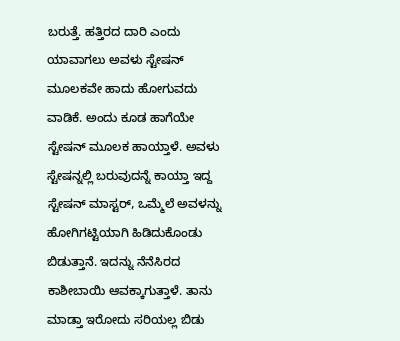ಬರುತ್ತೆ. ಹತ್ತಿರದ ದಾರಿ ಎಂದು ಯಾವಾಗಲು ಅವಳು ಸ್ಟೇಷನ್ ಮೂಲಕವೇ ಹಾದು ಹೋಗುವದು ವಾಡಿಕೆ. ಅಂದು ಕೂಡ ಹಾಗೆಯೇ ಸ್ಟೇಷನ್ ಮೂಲಕ ಹಾಯ್ತಾಳೆ. ಅವಳು ಸ್ಟೇಷನ್ನಲ್ಲಿ ಬರುವುದನ್ನೆ ಕಾಯ್ತಾ ಇದ್ದ ಸ್ಟೇಷನ್ ಮಾಸ್ಟರ್, ಒಮ್ಮೆಲೆ ಅವಳನ್ನು ಹೋಗಿಗಟ್ಟಿಯಾಗಿ ಹಿಡಿದುಕೊಂಡು ಬಿಡುತ್ತಾನೆ. ಇದನ್ನು ನೆನೆಸಿರದ ಕಾಶೀಬಾಯಿ ಆವಕ್ಕಾಗುತ್ತಾಳೆ. ತಾನು ಮಾಡ್ತಾ ಇರೋದು ಸರಿಯಲ್ಲ ಬಿಡು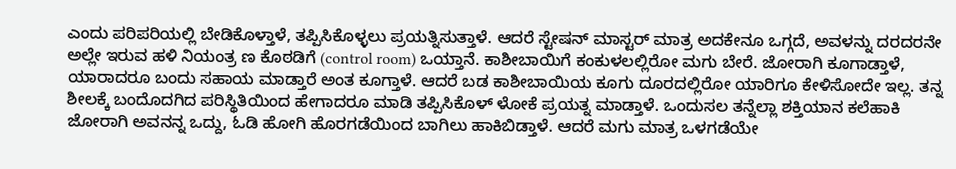ಎಂದು ಪರಿಪರಿಯಲ್ಲಿ ಬೇಡಿಕೊಳ್ತಾಳೆ, ತಪ್ಪಿಸಿಕೊಳ್ಳಲು ಪ್ರಯತ್ನಿಸುತ್ತಾಳೆ. ಆದರೆ ಸ್ಟೇಷನ್ ಮಾಸ್ಟರ್ ಮಾತ್ರ ಅದಕೇನೂ ಒಗ್ಗದೆ, ಅವಳನ್ನು ದರದರನೇ ಅಲ್ಲೇ ಇರುವ ಹಳಿ ನಿಯಂತ್ರ ಣ ಕೊಠಡಿಗೆ (control room) ಒಯ್ತಾನೆ. ಕಾಶೀಬಾಯಿಗೆ ಕಂಕುಳಲಲ್ಲಿರೋ ಮಗು ಬೇರೆ. ಜೋರಾಗಿ ಕೂಗಾಡ್ತಾಳೆ, ಯಾರಾದರೂ ಬಂದು ಸಹಾಯ ಮಾಡ್ತಾರೆ ಅಂತ ಕೂಗ್ತಾಳೆ. ಆದರೆ ಬಡ ಕಾಶೀಬಾಯಿಯ ಕೂಗು ದೂರದಲ್ಲಿರೋ ಯಾರಿಗೂ ಕೇಳಿಸೋದೇ ಇಲ್ಲ. ತನ್ನ ಶೀಲಕ್ಕೆ ಬಂದೊದಗಿದ ಪರಿಸ್ಥಿತಿಯಿಂದ ಹೇಗಾದರೂ ಮಾಡಿ ತಪ್ಪಿಸಿಕೊಳ್ ಳೋಕೆ ಪ್ರಯತ್ನ ಮಾಡ್ತಾಳೆ. ಒಂದುಸಲ ತನ್ನೆಲ್ಲಾ ಶಕ್ತಿಯಾನ ಕಲೆಹಾಕಿ ಜೋರಾಗಿ ಅವನನ್ನ ಒದ್ದು, ಓಡಿ ಹೋಗಿ ಹೊರಗಡೆಯಿಂದ ಬಾಗಿಲು ಹಾಕಿಬಿಡ್ತಾಳೆ. ಆದರೆ ಮಗು ಮಾತ್ರ ಒಳಗಡೆಯೇ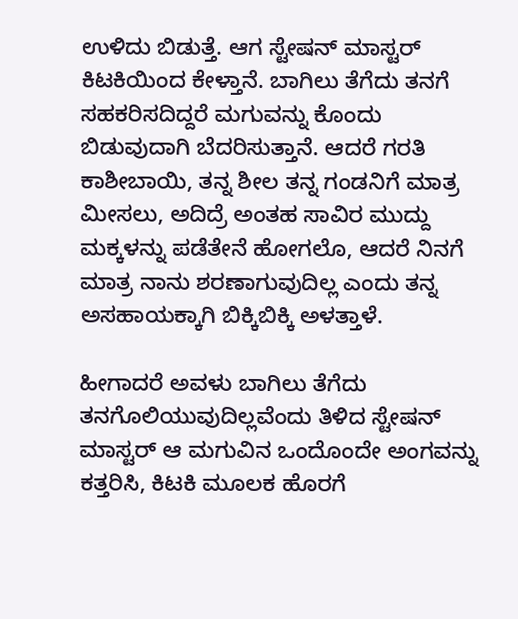ಉಳಿದು ಬಿಡುತ್ತೆ. ಆಗ ಸ್ಟೇಷನ್ ಮಾಸ್ಟರ್ ಕಿಟಕಿಯಿಂದ ಕೇಳ್ತಾನೆ. ಬಾಗಿಲು ತೆಗೆದು ತನಗೆ ಸಹಕರಿಸದಿದ್ದರೆ ಮಗುವನ್ನು ಕೊಂದು ಬಿಡುವುದಾಗಿ ಬೆದರಿಸುತ್ತಾನೆ. ಆದರೆ ಗರತಿ ಕಾಶೀಬಾಯಿ, ತನ್ನ ಶೀಲ ತನ್ನ ಗಂಡನಿಗೆ ಮಾತ್ರ ಮೀಸಲು, ಅದಿದ್ರೆ ಅಂತಹ ಸಾವಿರ ಮುದ್ದು ಮಕ್ಕಳನ್ನು ಪಡೆತೇನೆ ಹೋಗಲೊ, ಆದರೆ ನಿನಗೆ ಮಾತ್ರ ನಾನು ಶರಣಾಗುವುದಿಲ್ಲ ಎಂದು ತನ್ನ ಅಸಹಾಯಕ್ಕಾಗಿ ಬಿಕ್ಕಿಬಿಕ್ಕಿ ಅಳತ್ತಾಳೆ.

ಹೀಗಾದರೆ ಅವಳು ಬಾಗಿಲು ತೆಗೆದು ತನಗೊಲಿಯುವುದಿಲ್ಲವೆಂದು ತಿಳಿದ ಸ್ಟೇಷನ್ ಮಾಸ್ಟರ್ ಆ ಮಗುವಿನ ಒಂದೊಂದೇ ಅಂಗವನ್ನು ಕತ್ತರಿಸಿ, ಕಿಟಕಿ ಮೂಲಕ ಹೊರಗೆ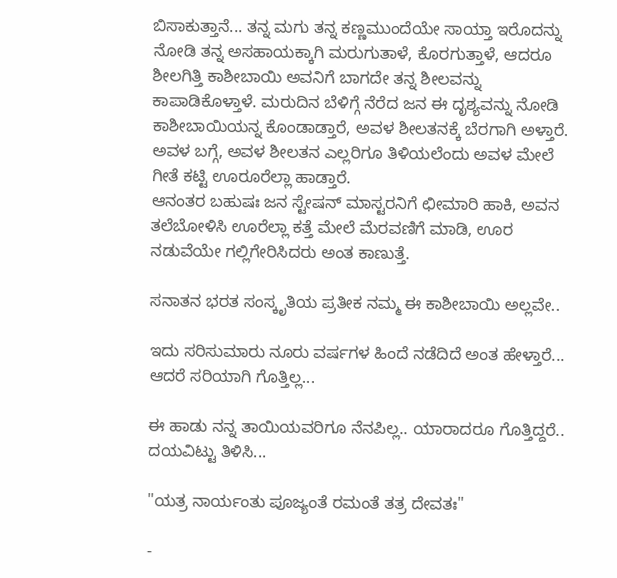ಬಿಸಾಕುತ್ತಾನೆ... ತನ್ನ ಮಗು ತನ್ನ ಕಣ್ಣಮುಂದೆಯೇ ಸಾಯ್ತಾ ಇರೊದನ್ನು ನೋಡಿ ತನ್ನ ಅಸಹಾಯಕ್ಕಾಗಿ ಮರುಗುತಾಳೆ, ಕೊರಗುತ್ತಾಳೆ, ಆದರೂ ಶೀಲಗಿತ್ತಿ ಕಾಶೀಬಾಯಿ ಅವನಿಗೆ ಬಾಗದೇ ತನ್ನ ಶೀಲವನ್ನು ಕಾಪಾಡಿಕೊಳ್ತಾಳೆ. ಮರುದಿನ ಬೆಳಿಗ್ಗೆ ನೆರೆದ ಜನ ಈ ದೃಶ್ಯವನ್ನು ನೋಡಿ ಕಾಶೀಬಾಯಿಯನ್ನ ಕೊಂಡಾಡ್ತಾರೆ, ಅವಳ ಶೀಲತನಕ್ಕೆ ಬೆರಗಾಗಿ ಅಳ್ತಾರೆ. ಅವಳ ಬಗ್ಗೆ, ಅವಳ ಶೀಲತನ ಎಲ್ಲರಿಗೂ ತಿಳಿಯಲೆಂದು ಅವಳ ಮೇಲೆ ಗೀತೆ ಕಟ್ಟಿ ಊರೂರೆಲ್ಲಾ ಹಾಡ್ತಾರೆ.
ಆನಂತರ ಬಹುಷಃ ಜನ ಸ್ಟೇಷನ್ ಮಾಸ್ಟರನಿಗೆ ಛೀಮಾರಿ ಹಾಕಿ, ಅವನ ತಲೆಬೋಳಿಸಿ ಊರೆಲ್ಲಾ ಕತ್ತೆ ಮೇಲೆ ಮೆರವಣಿಗೆ ಮಾಡಿ, ಊರ ನಡುವೆಯೇ ಗಲ್ಲಿಗೇರಿಸಿದರು ಅಂತ ಕಾಣುತ್ತೆ.

ಸನಾತನ ಭರತ ಸಂಸ್ಕೃತಿಯ ಪ್ರತೀಕ ನಮ್ಮ ಈ ಕಾಶೀಬಾಯಿ ಅಲ್ಲವೇ..

ಇದು ಸರಿಸುಮಾರು ನೂರು ವರ್ಷಗಳ ಹಿಂದೆ ನಡೆದಿದೆ ಅಂತ ಹೇಳ್ತಾರೆ... ಆದರೆ ಸರಿಯಾಗಿ ಗೊತ್ತಿಲ್ಲ...

ಈ ಹಾಡು ನನ್ನ ತಾಯಿಯವರಿಗೂ ನೆನಪಿಲ್ಲ.. ಯಾರಾದರೂ ಗೊತ್ತಿದ್ದರೆ.. ದಯವಿಟ್ಟು ತಿಳಿಸಿ...

"ಯತ್ರ ನಾರ್ಯಂತು ಪೂಜ್ಯಂತೆ ರಮಂತೆ ತತ್ರ ದೇವತಃ"

-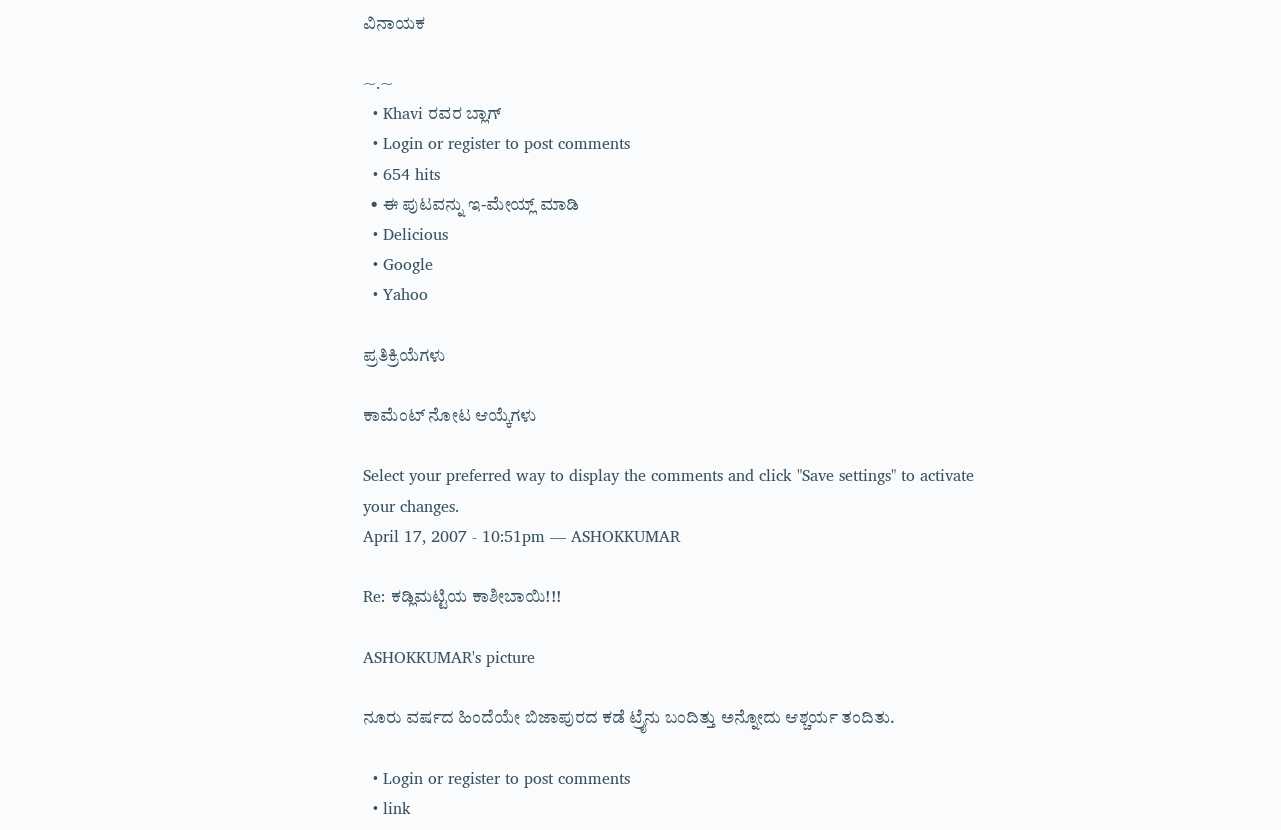ವಿನಾಯಕ

~.~
  • Khavi ರವರ ಬ್ಲಾಗ್
  • Login or register to post comments
  • 654 hits
  • ಈ ಪುಟವನ್ನು ಇ-ಮೇಯ್ಲ್ ಮಾಡಿ
  • Delicious
  • Google
  • Yahoo

ಪ್ರತಿಕ್ರಿಯೆಗಳು

ಕಾಮೆಂಟ್ ನೋಟ ಆಯ್ಕೆಗಳು

Select your preferred way to display the comments and click "Save settings" to activate your changes.
April 17, 2007 - 10:51pm — ASHOKKUMAR

Re: ಕಡ್ಲಿಮಟ್ಟಿಯ ಕಾಶೀಬಾಯಿ!!!

ASHOKKUMAR's picture

ನೂರು ವರ್ಷದ ಹಿಂದೆಯೇ ಬಿಜಾಪುರದ ಕಡೆ ಟ್ರೈನು ಬಂದಿತ್ತು ಅನ್ನೋದು ಆಶ್ಚರ್ಯ ತಂದಿತು.

  • Login or register to post comments
  • link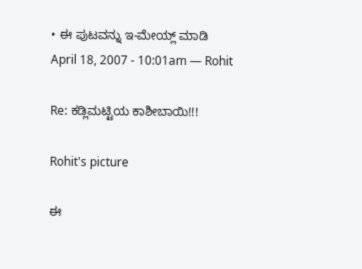• ಈ ಪುಟವನ್ನು ಇ-ಮೇಯ್ಲ್ ಮಾಡಿ
April 18, 2007 - 10:01am — Rohit

Re: ಕಡ್ಲಿಮಟ್ಟಿಯ ಕಾಶೀಬಾಯಿ!!!

Rohit's picture

ಈ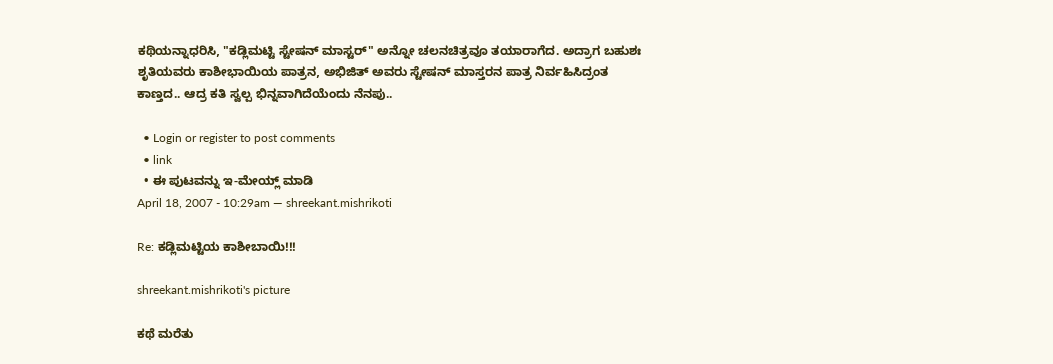ಕಥಿಯನ್ನಾಧರಿಸಿ, "ಕಡ್ಲಿಮಟ್ಟಿ ಸ್ಟೇಷನ್ ಮಾಸ್ಟರ್" ಅನ್ನೋ ಚಲನಚಿತ್ರವೂ ತಯಾರಾಗೆದ. ಅದ್ರಾಗ ಬಹುಶಃ ಶೃತಿಯವರು ಕಾಶೀಭಾಯಿಯ ಪಾತ್ರನ, ಅಭಿಜಿತ್ ಅವರು ಸ್ಟೇಷನ್ ಮಾಸ್ತರನ ಪಾತ್ರ ನಿರ್ವಹಿಸಿದ್ರಂತ ಕಾಣ್ತದ.. ಆದ್ರ ಕತಿ ಸ್ವಲ್ಪ ಭಿನ್ನವಾಗಿದೆಯೆಂದು ನೆನಪು..

  • Login or register to post comments
  • link
  • ಈ ಪುಟವನ್ನು ಇ-ಮೇಯ್ಲ್ ಮಾಡಿ
April 18, 2007 - 10:29am — shreekant.mishrikoti

Re: ಕಡ್ಲಿಮಟ್ಟಿಯ ಕಾಶೀಬಾಯಿ!!!

shreekant.mishrikoti's picture

ಕಥೆ ಮರೆತು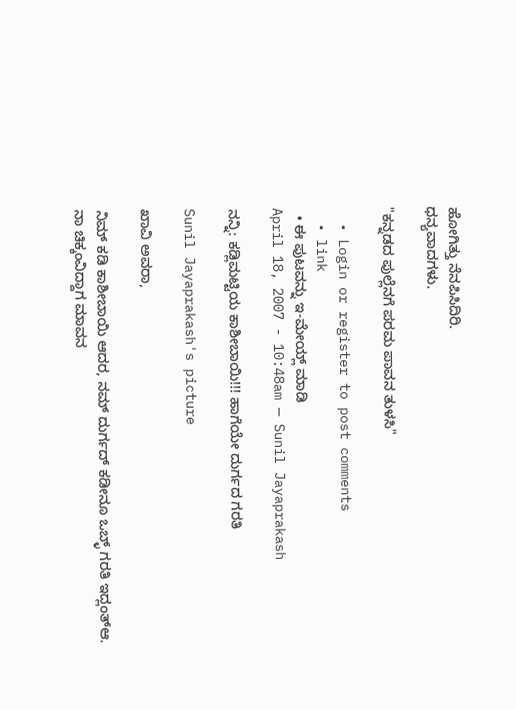ಹೋಗಿತ್ತು ನೆನಪಿಸಿದಿರಿ.
ಧನ್ಯವಾದಗಳು.

"ಕನ್ನಡದ ಪುಲ್ಲೆನಗೆ ಪರಮ ಪಾವನ ತುಳಸಿ"

  • Login or register to post comments
  • link
  • ಈ ಪುಟವನ್ನು ಇ-ಮೇಯ್ಲ್ ಮಾಡಿ
April 18, 2007 - 10:48am — Sunil Jayaprakash

ನನ್ನಿ: ಕಡ್ಲಿಮಟ್ಟಿಯ ಕಾಶೀಬಾಯಿ!!! ಹಾಗೆಯೇ ದುರ್ಗದ ಗರತಿ

Sunil Jayaprakash's picture

ಖಾವಿ ಅವರಾ,

ನಿಮ್ ಕಡಿ ಕಾಶೀಬಾಯಿ ಆದರ, ನಮ್ ದುರ್ಗದ್ ಕಡೀನೂ ಒಬ್ಳ್ ಗರತಿ ಇದ್ಲಂತ್‌ಆ. ನಾ ಚಿಕ್ಕಂವಿದ್ದಾಗ ಮಾವನ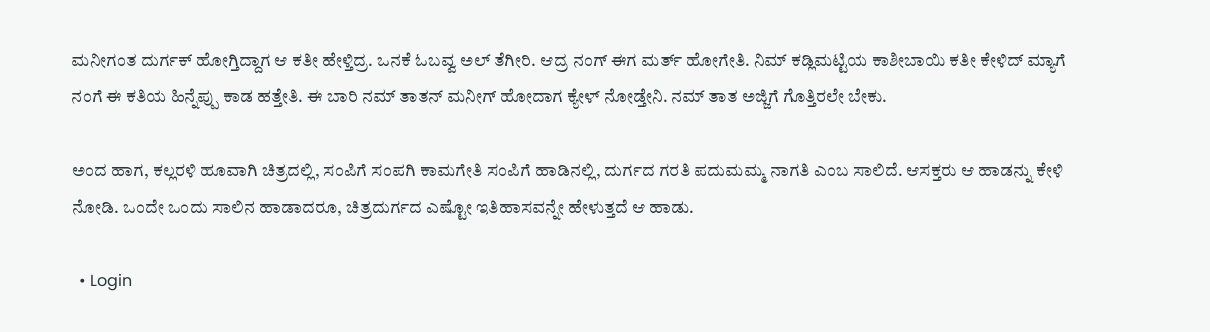ಮನೀಗಂತ ದುರ್ಗಕ್ ಹೋಗ್ತಿದ್ದಾಗ ಆ ಕತೀ ಹೇಳ್ತಿದ್ರ. ಒನಕೆ ಓಬವ್ವ ಅಲ್ ತೆಗೀರಿ. ಆದ್ರ ನಂಗ್ ಈಗ ಮರ್ತ್ ಹೋಗೇತಿ. ನಿಮ್ ಕಡ್ಲಿಮಟ್ಟಿಯ ಕಾಶೀಬಾಯಿ ಕತೀ ಕೇಳಿದ್ ಮ್ಯಾಗೆ ನಂಗೆ ಈ ಕತಿಯ ಹಿನ್ನೆಪ್ಪು ಕಾಡ ಹತ್ತೇತಿ. ಈ ಬಾರಿ ನಮ್ ತಾತನ್ ಮನೀಗ್ ಹೋದಾಗ ಕ್ಯೇಳ್ ನೋಡ್ತೇನಿ. ನಮ್ ತಾತ ಅಜ್ಜಿಗೆ ಗೊತ್ತಿರಲೇ ಬೇಕು.

ಅಂದ ಹಾಗ, ಕಲ್ಲರಳಿ ಹೂವಾಗಿ ಚಿತ್ರದಲ್ಲಿ, ಸಂಪಿಗೆ ಸಂಪಗಿ ಕಾಮಗೇತಿ ಸಂಪಿಗೆ ಹಾಡಿನಲ್ಲಿ, ದುರ್ಗದ ಗರತಿ ಪದುಮಮ್ಮ ನಾಗತಿ ಎಂಬ ಸಾಲಿದೆ. ಆಸಕ್ತರು ಆ ಹಾಡನ್ನು ಕೇಳಿ ನೋಡಿ. ಒಂದೇ ಒಂದು ಸಾಲಿನ ಹಾಡಾದರೂ, ಚಿತ್ರದುರ್ಗದ ಎಷ್ಟೋ ಇತಿಹಾಸವನ್ನೇ ಹೇಳುತ್ತದೆ ಆ ಹಾಡು.

  • Login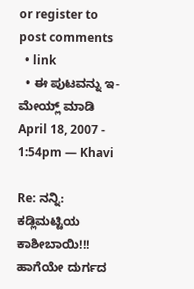or register to post comments
  • link
  • ಈ ಪುಟವನ್ನು ಇ-ಮೇಯ್ಲ್ ಮಾಡಿ
April 18, 2007 - 1:54pm — Khavi

Re: ನನ್ನಿ: ಕಡ್ಲಿಮಟ್ಟಿಯ ಕಾಶೀಬಾಯಿ!!! ಹಾಗೆಯೇ ದುರ್ಗದ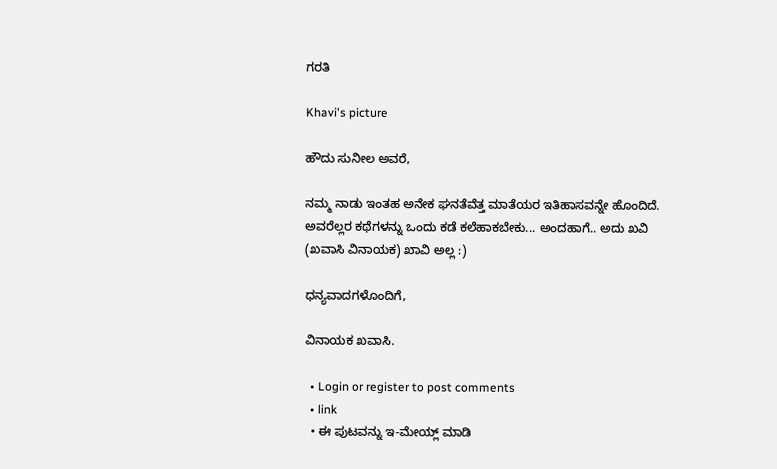ಗರತಿ

Khavi's picture

ಹೌದು ಸುನೀಲ ಅವರೆ,

ನಮ್ಮ ನಾಡು ಇಂತಹ ಅನೇಕ ಘನತೆವೆತ್ತ ಮಾತೆಯರ ಇತಿಹಾಸವನ್ನೇ ಹೊಂದಿದೆ. ಅವರೆಲ್ಲರ ಕಥೆಗಳನ್ನು ಒಂದು ಕಡೆ ಕಲೆಹಾಕಬೇಕು... ಅಂದಹಾಗೆ.. ಅದು ಖವಿ (ಖವಾಸಿ ವಿನಾಯಕ) ಖಾವಿ ಅಲ್ಲ :)

ಧನ್ಯವಾದಗಳೊಂದಿಗೆ,

ವಿನಾಯಕ ಖವಾಸಿ.

  • Login or register to post comments
  • link
  • ಈ ಪುಟವನ್ನು ಇ-ಮೇಯ್ಲ್ ಮಾಡಿ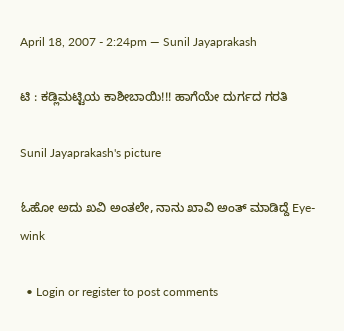April 18, 2007 - 2:24pm — Sunil Jayaprakash

ಟಿ : ಕಡ್ಲಿಮಟ್ಟಿಯ ಕಾಶೀಬಾಯಿ!!! ಹಾಗೆಯೇ ದುರ್ಗದ ಗರತಿ

Sunil Jayaprakash's picture

ಓಹೋ ಅದು ಖವಿ ಅಂತಲೇ, ನಾನು ಖಾವಿ ಅಂತ್ ಮಾಡಿದ್ದೆ Eye-wink

  • Login or register to post comments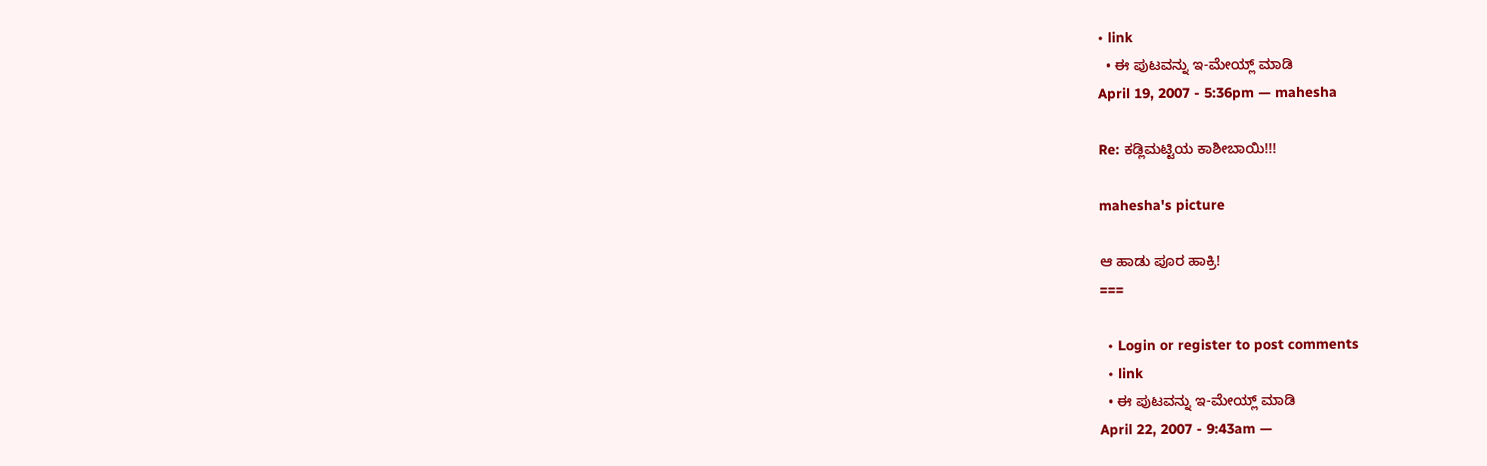• link
  • ಈ ಪುಟವನ್ನು ಇ-ಮೇಯ್ಲ್ ಮಾಡಿ
April 19, 2007 - 5:36pm — mahesha

Re: ಕಡ್ಲಿಮಟ್ಟಿಯ ಕಾಶೀಬಾಯಿ!!!

mahesha's picture

ಆ ಹಾಡು ಪೂರ ಹಾಕ್ರಿ!
===

  • Login or register to post comments
  • link
  • ಈ ಪುಟವನ್ನು ಇ-ಮೇಯ್ಲ್ ಮಾಡಿ
April 22, 2007 - 9:43am —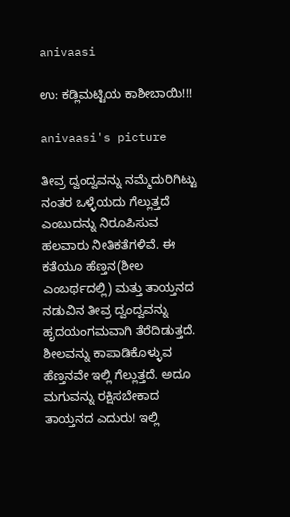anivaasi

ಉ: ಕಡ್ಲಿಮಟ್ಟಿಯ ಕಾಶೀಬಾಯಿ!!!

anivaasi's picture

ತೀವ್ರ ದ್ವಂದ್ವವನ್ನು ನಮ್ಮೆದುರಿಗಿಟ್ಟು ನಂತರ ಒಳ್ಳೆಯದು ಗೆಲ್ಲುತ್ತದೆ ಎಂಬುದನ್ನು ನಿರೂಪಿಸುವ ಹಲವಾರು ನೀತಿಕತೆಗಳಿವೆ. ಈ ಕತೆಯೂ ಹೆಣ್ತನ(ಶೀಲ ಎಂಬರ್ಥದಲ್ಲಿ) ಮತ್ತು ತಾಯ್ತನದ ನಡುವಿನ ತೀವ್ರ ದ್ವಂದ್ವವನ್ನು ಹೃದಯಂಗಮವಾಗಿ ತೆರೆದಿಡುತ್ತದೆ. ಶೀಲವನ್ನು ಕಾಪಾಡಿಕೊಳ್ಳುವ ಹೆಣ್ತನವೇ ಇಲ್ಲಿ ಗೆಲ್ಲುತ್ತದೆ. ಅದೂ ಮಗುವನ್ನು ರಕ್ಷಿಸಬೇಕಾದ ತಾಯ್ತನದ ಎದುರು! ಇಲ್ಲಿ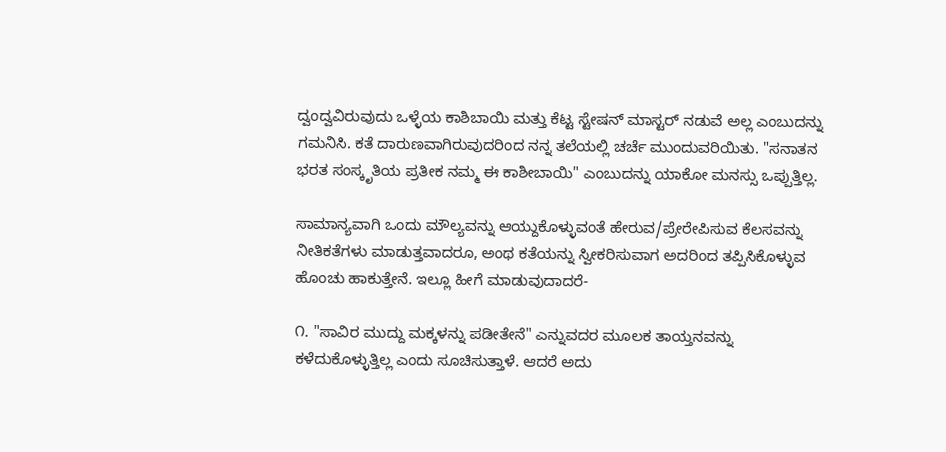ದ್ವಂದ್ವವಿರುವುದು ಒಳ್ಳೆಯ ಕಾಶಿಬಾಯಿ ಮತ್ತು ಕೆಟ್ಟ ಸ್ಟೇಷನ್ ಮಾಸ್ಟರ್‍ ನಡುವೆ ಅಲ್ಲ ಎಂಬುದನ್ನು ಗಮನಿಸಿ. ಕತೆ ದಾರುಣವಾಗಿರುವುದರಿಂದ ನನ್ನ ತಲೆಯಲ್ಲಿ ಚರ್ಚೆ ಮುಂದುವರಿಯಿತು. "ಸನಾತನ ಭರತ ಸಂಸ್ಕೃತಿಯ ಪ್ರತೀಕ ನಮ್ಮ ಈ ಕಾಶೀಬಾಯಿ" ಎಂಬುದನ್ನು ಯಾಕೋ ಮನಸ್ಸು ಒಪ್ಪುತ್ತಿಲ್ಲ.

ಸಾಮಾನ್ಯವಾಗಿ ಒಂದು ಮೌಲ್ಯವನ್ನು ಆಯ್ದುಕೊಳ್ಳುವಂತೆ ಹೇರುವ/ಪ್ರೇರೇಪಿಸುವ ಕೆಲಸವನ್ನು ನೀತಿಕತೆಗಳು ಮಾಡುತ್ತವಾದರೂ, ಅಂಥ ಕತೆಯನ್ನು ಸ್ವೀಕರಿಸುವಾಗ ಅದರಿಂದ ತಪ್ಪಿಸಿಕೊಳ್ಳುವ ಹೊಂಚು ಹಾಕುತ್ತೇನೆ. ಇಲ್ಲೂ ಹೀಗೆ ಮಾಡುವುದಾದರೆ-

೧. "ಸಾವಿರ ಮುದ್ದು ಮಕ್ಕಳನ್ನು ಪಡೀತೇನೆ" ಎನ್ನುವದರ ಮೂಲಕ ತಾಯ್ತನವನ್ನು ಕಳೆದುಕೊಳ್ಳುತ್ತಿಲ್ಲ ಎಂದು ಸೂಚಿಸುತ್ತಾಳೆ. ಆದರೆ ಅದು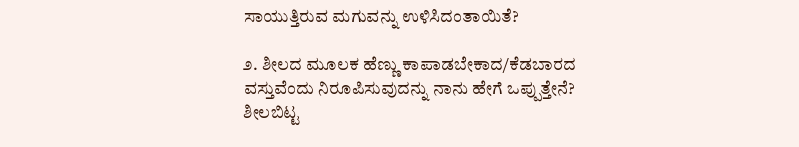ಸಾಯುತ್ತಿರುವ ಮಗುವನ್ನು ಉಳಿಸಿದಂತಾಯಿತೆ?

೨. ಶೀಲದ ಮೂಲಕ ಹೆಣ್ಣು ಕಾಪಾಡಬೇಕಾದ/ಕೆಡಬಾರದ ವಸ್ತುವೆಂದು ನಿರೂಪಿಸುವುದನ್ನು ನಾನು ಹೇಗೆ ಒಪ್ಪುತ್ತೇನೆ? ಶೀಲಬಿಟ್ಟ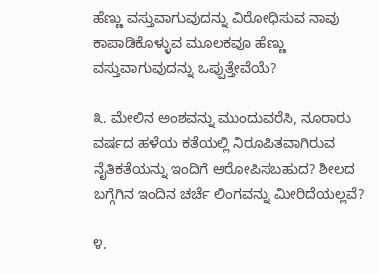ಹೆಣ್ಣು ವಸ್ತುವಾಗುವುದನ್ನು ವಿರೋಧಿಸುವ ನಾವು ಕಾಪಾಡಿಕೊಳ್ಳುವ ಮೂಲಕವೂ ಹೆಣ್ಣು ವಸ್ತುವಾಗುವುದನ್ನು ಒಪ್ಪುತ್ತೇವೆಯೆ?

೩. ಮೇಲಿನ ಅಂಶವನ್ನು ಮುಂದುವರೆಸಿ, ನೂರಾರು ವರ್ಷದ ಹಳೆಯ ಕತೆಯಲ್ಲಿ ನಿರೂಪಿತವಾಗಿರುವ ನೈತಿಕತೆಯನ್ನು ಇಂದಿಗೆ ಆರೋಪಿಸಬಹುದ? ಶೀಲದ ಬಗ್ಗೆಗಿನ ಇಂದಿನ ಚರ್ಚೆ ಲಿಂಗವನ್ನು ಮೀರಿದೆಯಲ್ಲವೆ?

೪.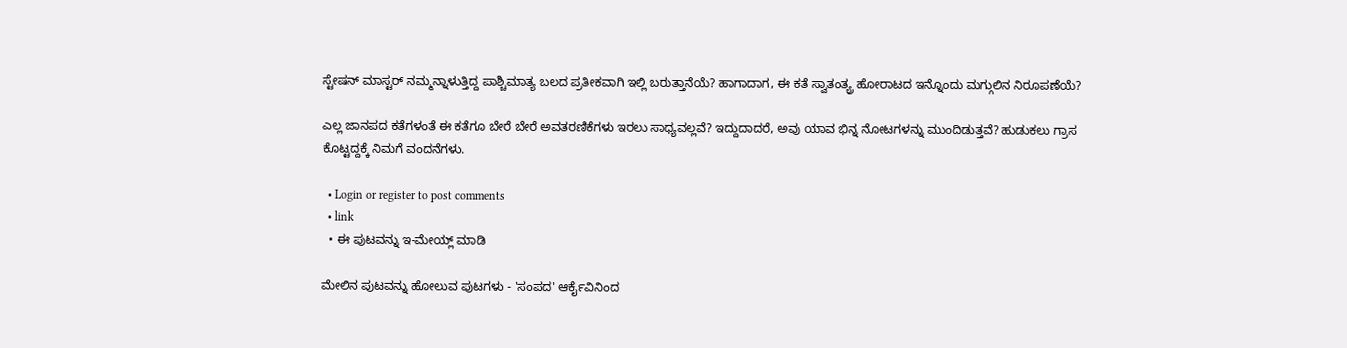ಸ್ಟೇಷನ್ ಮಾಸ್ಟರ್‍ ನಮ್ಮನ್ನಾಳುತ್ತಿದ್ದ ಪಾಶ್ಚಿಮಾತ್ಯ ಬಲದ ಪ್ರತೀಕವಾಗಿ ಇಲ್ಲಿ ಬರುತ್ತಾನೆಯೆ? ಹಾಗಾದಾಗ, ಈ ಕತೆ ಸ್ವಾತಂತ್ಯ್ರ ಹೋರಾಟದ ಇನ್ನೊಂದು ಮಗ್ಗುಲಿನ ನಿರೂಪಣೆಯೆ?

ಎಲ್ಲ ಜಾನಪದ ಕತೆಗಳಂತೆ ಈ ಕತೆಗೂ ಬೇರೆ ಬೇರೆ ಅವತರಣಿಕೆಗಳು ಇರಲು ಸಾಧ್ಯವಲ್ಲವೆ? ಇದ್ದುದಾದರೆ, ಅವು ಯಾವ ಭಿನ್ನ ನೋಟಗಳನ್ನು ಮುಂದಿಡುತ್ತವೆ? ಹುಡುಕಲು ಗ್ರಾಸ ಕೊಟ್ಟದ್ದಕ್ಕೆ ನಿಮಗೆ ವಂದನೆಗಳು.

  • Login or register to post comments
  • link
  • ಈ ಪುಟವನ್ನು ಇ-ಮೇಯ್ಲ್ ಮಾಡಿ

ಮೇಲಿನ ಪುಟವನ್ನು ಹೋಲುವ ಪುಟಗಳು - 'ಸಂಪದ' ಆರ್ಕೈವಿನಿಂದ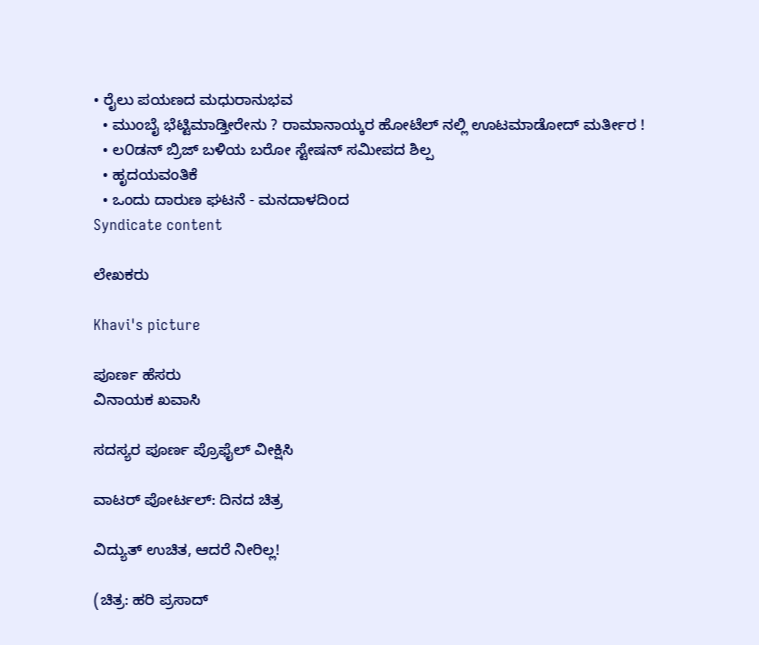• ರೈಲು ಪಯಣದ ಮಧುರಾನುಭವ
  • ಮುಂಬೈ ಭೆಟ್ಟಿಮಾಡ್ತೀರೇನು ? ರಾಮಾನಾಯ್ಕರ ಹೋಟೆಲ್ ನಲ್ಲಿ ಊಟಮಾಡೋದ್ ಮರ್ತೀರ !
  • ಲ೦ಡನ್ ಬ್ರಿಜ್ ಬಳಿಯ ಬರೋ ಸ್ಟೇಷನ್ ಸಮೀಪದ ಶಿಲ್ಪ
  • ಹೃದಯವಂತಿಕೆ
  • ಒಂದು ದಾರುಣ ಘಟನೆ - ಮನದಾಳದಿಂದ
Syndicate content

ಲೇಖಕರು

Khavi's picture

ಪೂರ್ಣ ಹೆಸರು
ವಿನಾಯಕ ಖವಾಸಿ

ಸದಸ್ಯರ ಪೂರ್ಣ ಪ್ರೊಫೈಲ್ ವೀಕ್ಷಿಸಿ

ವಾಟರ್ ಪೋರ್ಟಲ್: ದಿನದ ಚಿತ್ರ

ವಿದ್ಯುತ್ ಉಚಿತ, ಆದರೆ ನೀರಿಲ್ಲ!

(ಚಿತ್ರ: ಹರಿ ಪ್ರಸಾದ್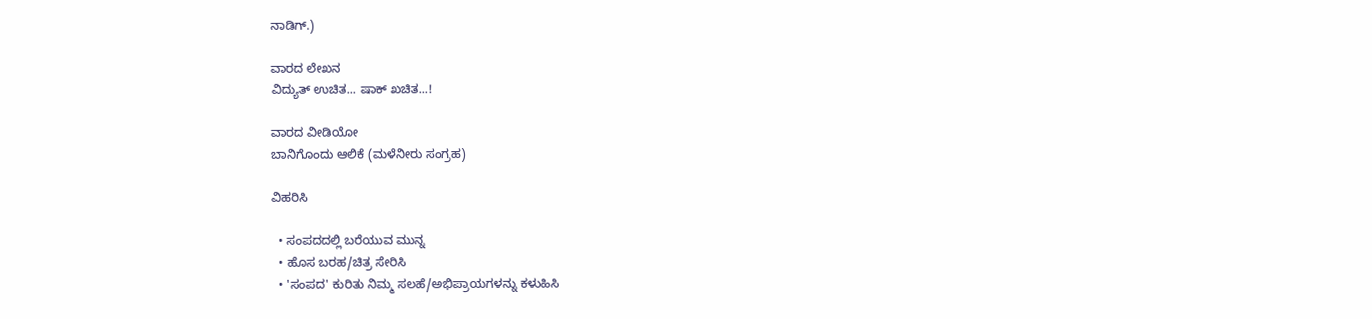ನಾಡಿಗ್.)

ವಾರದ ಲೇಖನ
ವಿದ್ಯುತ್ ಉಚಿತ... ಷಾಕ್ ಖಚಿತ...!

ವಾರದ ವೀಡಿಯೋ
ಬಾನಿಗೊಂದು ಆಲಿಕೆ (ಮಳೆನೀರು ಸಂಗ್ರಹ)

ವಿಹರಿಸಿ

  • ಸಂಪದದಲ್ಲಿ ಬರೆಯುವ ಮುನ್ನ
  • ಹೊಸ ಬರಹ/ಚಿತ್ರ ಸೇರಿಸಿ
  • 'ಸಂಪದ' ಕುರಿತು ನಿಮ್ಮ ಸಲಹೆ/ಅಭಿಪ್ರಾಯಗಳನ್ನು ಕಳುಹಿಸಿ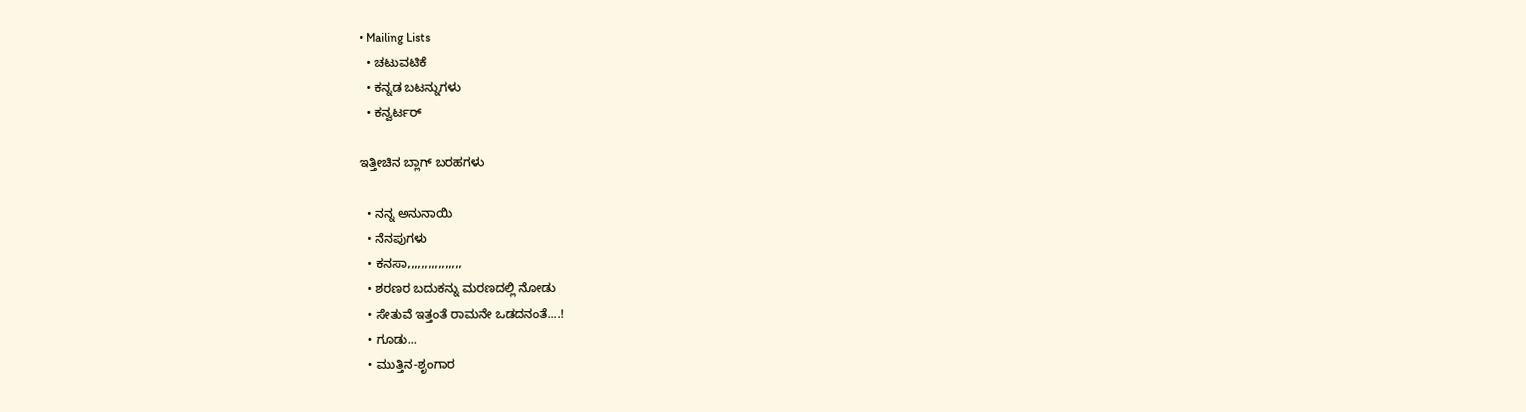• Mailing Lists
  • ಚಟುವಟಿಕೆ
  • ಕನ್ನಡ ಬಟನ್ನುಗಳು
  • ಕನ್ವರ್ಟರ್

ಇತ್ತೀಚಿನ ಬ್ಲಾಗ್ ಬರಹಗಳು

  • ನನ್ನ ಅನುನಾಯಿ
  • ನೆನಪುಗಳು
  • ಕನಸಾ,,,,,,,,,,,,,,,,
  • ಶರಣರ ಬದುಕನ್ನು ಮರಣದಲ್ಲಿ ನೋಡು
  • ಸೇತುವೆ ಇತ್ತಂತೆ ರಾಮನೇ ಒಡದನಂತೆ....!
  • ಗೂಡು...
  • ಮುತ್ತಿನ-ಶೃಂಗಾರ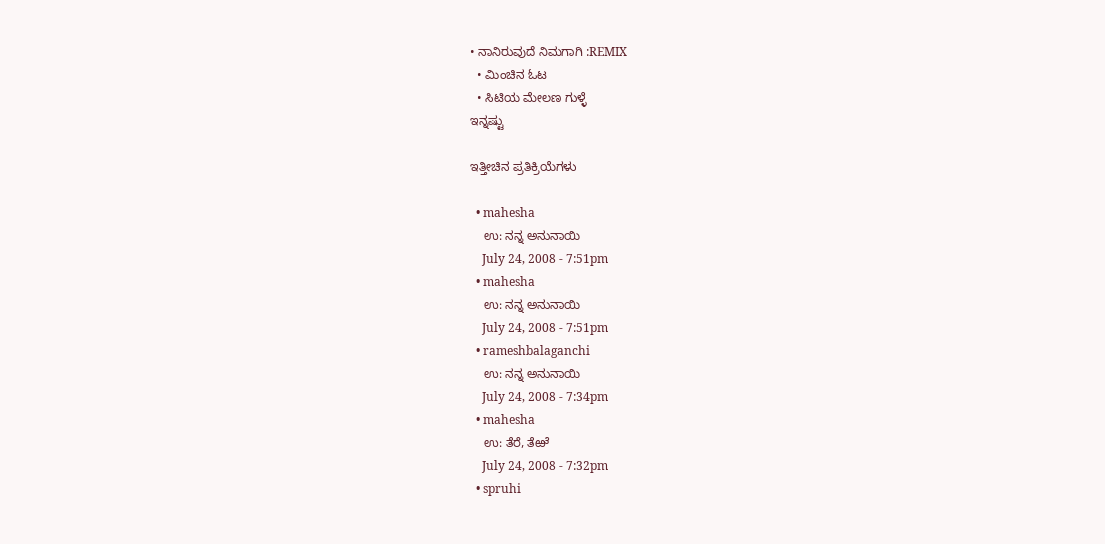• ನಾನಿರುವುದೆ ನಿಮಗಾಗಿ :REMIX
  • ಮಿಂಚಿನ ಓಟ
  • ಸಿಟಿಯ ಮೇಲಣ ಗುಳ್ಳೆ
ಇನ್ನಷ್ಟು

ಇತ್ತೀಚಿನ ಪ್ರತಿಕ್ರಿಯೆಗಳು

  • mahesha
    ಉ: ನನ್ನ ಅನುನಾಯಿ
    July 24, 2008 - 7:51pm
  • mahesha
    ಉ: ನನ್ನ ಅನುನಾಯಿ
    July 24, 2008 - 7:51pm
  • rameshbalaganchi
    ಉ: ನನ್ನ ಅನುನಾಯಿ
    July 24, 2008 - 7:34pm
  • mahesha
    ಉ: ತೆರೆ, ತೆಱೆ
    July 24, 2008 - 7:32pm
  • spruhi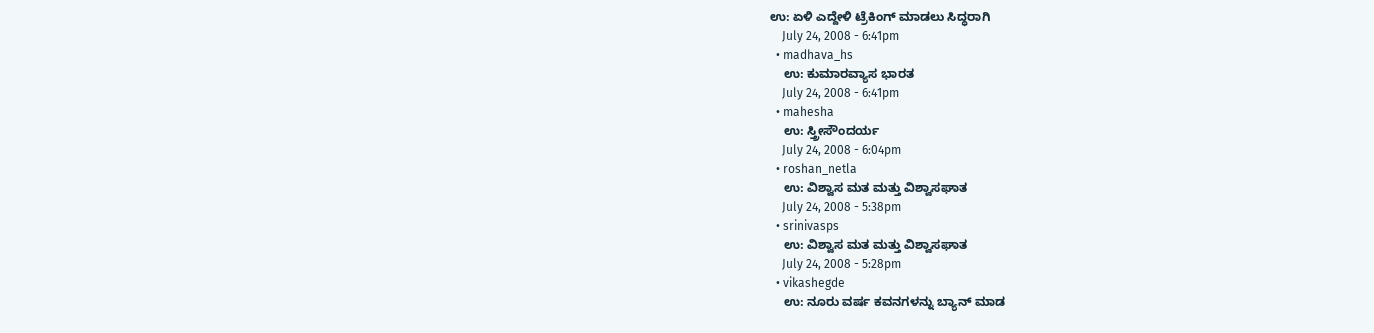ಉ: ಏಳಿ ಎದ್ದೇಳಿ ಟ್ರೆಕಿಂಗ್ ಮಾಡಲು ಸಿದ್ಧರಾಗಿ
    July 24, 2008 - 6:41pm
  • madhava_hs
    ಉ: ಕುಮಾರವ್ಯಾಸ ಭಾರತ
    July 24, 2008 - 6:41pm
  • mahesha
    ಉ: ಸ್ತ್ರೀಸೌಂದರ್ಯ
    July 24, 2008 - 6:04pm
  • roshan_netla
    ಉ: ವಿಶ್ವಾಸ ಮತ ಮತ್ತು ವಿಶ್ವಾಸಘಾತ
    July 24, 2008 - 5:38pm
  • srinivasps
    ಉ: ವಿಶ್ವಾಸ ಮತ ಮತ್ತು ವಿಶ್ವಾಸಘಾತ
    July 24, 2008 - 5:28pm
  • vikashegde
    ಉ: ನೂರು ವರ್ಷ ಕವನಗಳನ್ನು ಬ್ಯಾನ್ ಮಾಡ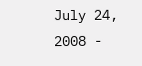July 24, 2008 -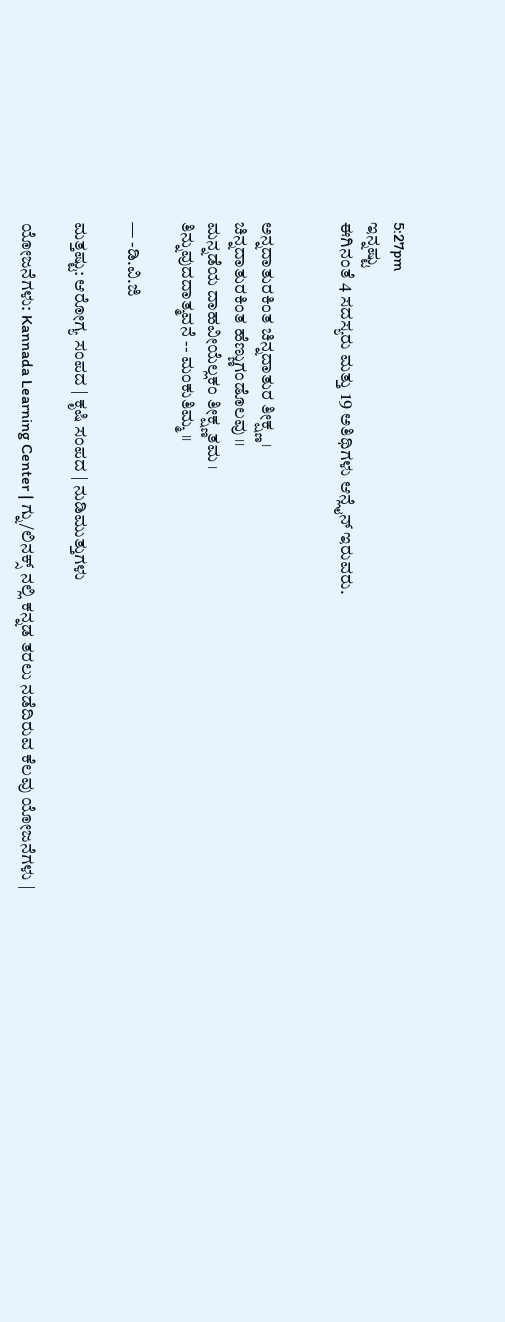5:27pm
ಇನ್ನಷ್ಟು
ಈಗಿನಂತೆ 4 ಸದಸ್ಯರು ಮತ್ತು 19 ಅತಿಥಿಗಳು ಆನ್ಲೈನ್ ಇರುವರು.


ಅನ್ನದಾತುರಕಿಂತ ಚಿನ್ನದಾತುರ ತೀಕ್ಷ್ಣ ।
ಚಿನ್ನದಾತುರಕಿಂತ ಹೆಣ್ಣುಗಂಡೊಲವು ।।
ಮನ್ನಡೆಯ ದಾಹವೀಯೆಲ್ಲಕಂ ತೀಕ್ಷ್ಣತಮ ।
ತಿನ್ನುವುದದಾತ್ಮವನೆ -- ಮಂಕುತಿಮ್ಮ ।।

— -ಡಿ.ವಿ.ಜಿ

ಮತ್ತಷ್ಟು: ಆರೋಗ್ಯ ಸಂಪದ | ಕೃಷಿ ಸಂಪದ | ನುಡಿಮುತ್ತುಗಳು

ಯೋಜನೆಗಳು: Kannada Learning Center | ಗ್ನು/ಲಿನಕ್ಸ್ ನಲ್ಲಿ ಕನ್ನಡ ತರಲು ನಡೆದಿರುವ ಕೆಲವು ಯೋಜನೆಗಳು |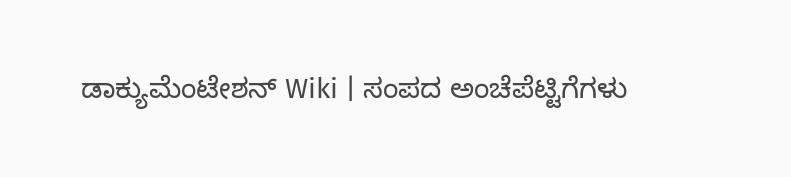ಡಾಕ್ಯುಮೆಂಟೇಶನ್ Wiki | ಸಂಪದ ಅಂಚೆಪೆಟ್ಟಿಗೆಗಳು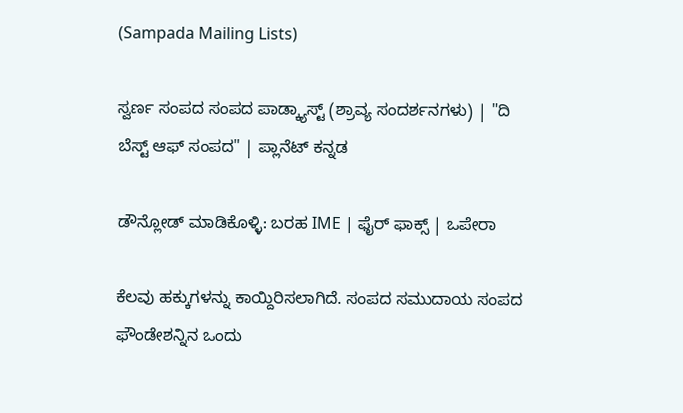(Sampada Mailing Lists)

ಸ್ವರ್ಣ ಸಂಪದ ಸಂಪದ ಪಾಡ್ಕ್ಯಾಸ್ಟ್ (ಶ್ರಾವ್ಯ ಸಂದರ್ಶನಗಳು) | "ದಿ ಬೆಸ್ಟ್ ಆಫ್ ಸಂಪದ" | ಪ್ಲಾನೆಟ್ ಕನ್ನಡ

ಡೌನ್ಲೋಡ್ ಮಾಡಿಕೊಳ್ಳಿ: ಬರಹ IME | ಫೈರ್ ಫಾಕ್ಸ್ | ಒಪೇರಾ

ಕೆಲವು ಹಕ್ಕುಗಳನ್ನು ಕಾಯ್ದಿರಿಸಲಾಗಿದೆ. ಸಂಪದ ಸಮುದಾಯ ಸಂಪದ ಫೌಂಡೇಶನ್ನಿನ ಒಂದು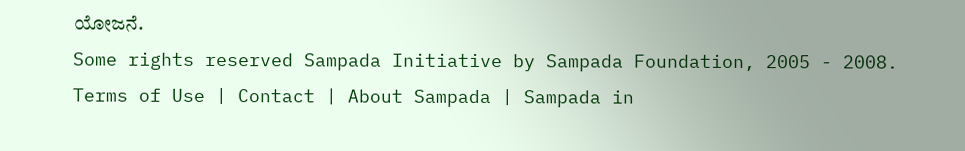ಯೋಜನೆ.
Some rights reserved Sampada Initiative by Sampada Foundation, 2005 - 2008.
Terms of Use | Contact | About Sampada | Sampada in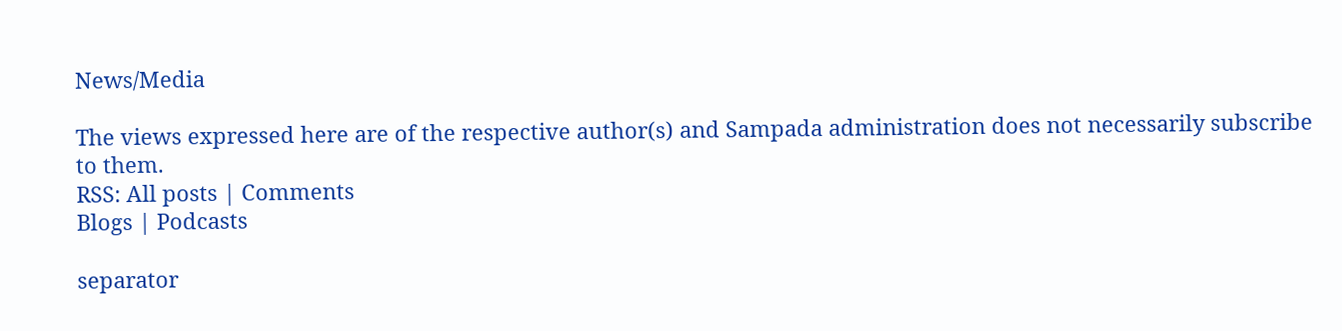News/Media

The views expressed here are of the respective author(s) and Sampada administration does not necessarily subscribe to them.
RSS: All posts | Comments
Blogs | Podcasts

separator